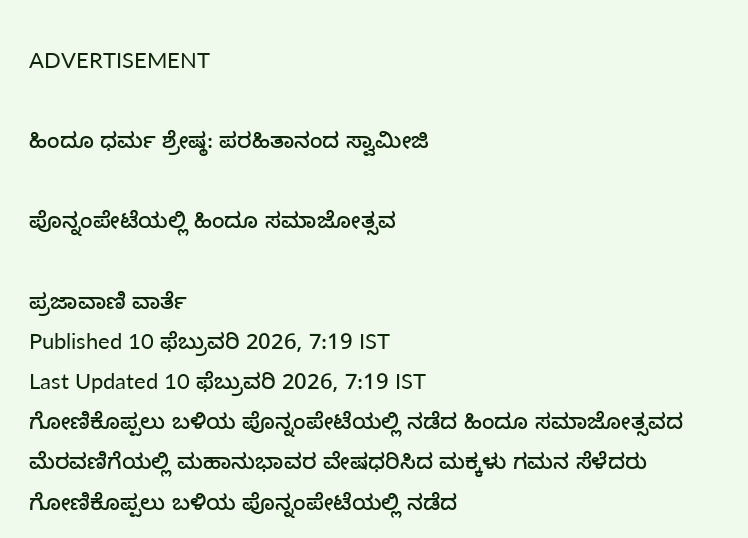ADVERTISEMENT

ಹಿಂದೂ ಧರ್ಮ ಶ್ರೇಷ್ಠ: ಪರಹಿತಾನಂದ ಸ್ವಾಮೀಜಿ

ಪೊನ್ನಂಪೇಟೆಯಲ್ಲಿ ಹಿಂದೂ ಸಮಾಜೋತ್ಸವ

ಪ್ರಜಾವಾಣಿ ವಾರ್ತೆ
Published 10 ಫೆಬ್ರುವರಿ 2026, 7:19 IST
Last Updated 10 ಫೆಬ್ರುವರಿ 2026, 7:19 IST
ಗೋಣಿಕೊಪ್ಪಲು ಬಳಿಯ ಪೊನ್ನಂಪೇಟೆಯಲ್ಲಿ ನಡೆದ ಹಿಂದೂ ಸಮಾಜೋತ್ಸವದ ಮೆರವಣಿಗೆಯಲ್ಲಿ ಮಹಾನುಭಾವರ ವೇಷಧರಿಸಿದ ಮಕ್ಕಳು ಗಮನ ಸೆಳೆದರು
ಗೋಣಿಕೊಪ್ಪಲು ಬಳಿಯ ಪೊನ್ನಂಪೇಟೆಯಲ್ಲಿ ನಡೆದ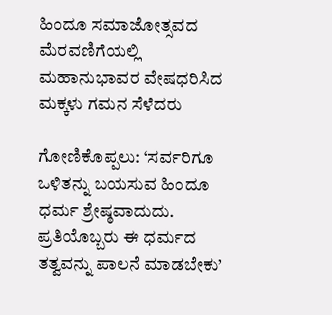ಹಿಂದೂ ಸಮಾಜೋತ್ಸವದ ಮೆರವಣಿಗೆಯಲ್ಲಿ ಮಹಾನುಭಾವರ ವೇಷಧರಿಸಿದ ಮಕ್ಕಳು ಗಮನ ಸೆಳೆದರು

ಗೋಣಿಕೊಪ್ಪಲು: ‘ಸರ್ವರಿಗೂ ಒಳಿತನ್ನು ಬಯಸುವ ಹಿಂದೂ ಧರ್ಮ ಶ್ರೇಷ್ಠವಾದುದು. ಪ್ರತಿಯೊಬ್ಬರು ಈ ಧರ್ಮದ ತತ್ವವನ್ನು ಪಾಲನೆ ಮಾಡಬೇಕು’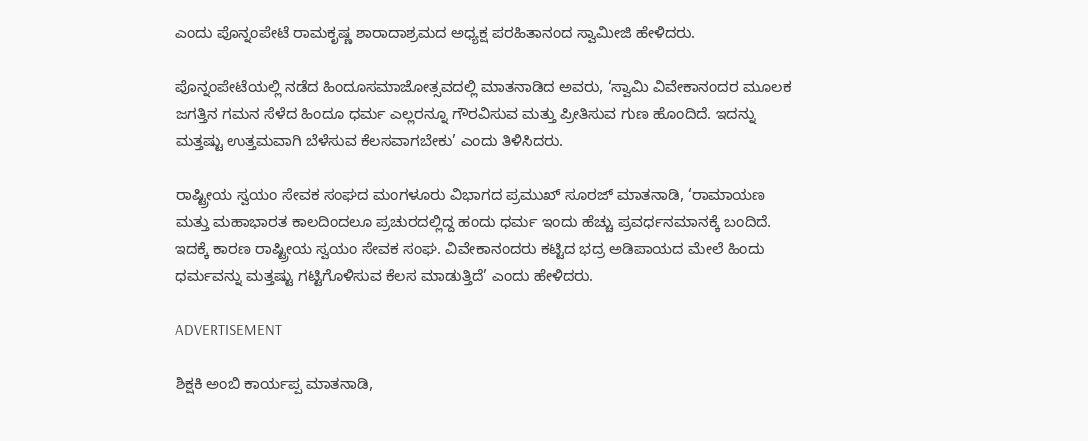ಎಂದು ಪೊನ್ನಂಪೇಟೆ ರಾಮಕೃಷ್ಣ ಶಾರಾದಾಶ್ರಮದ ಅಧ್ಯಕ್ಷ ಪರಹಿತಾನಂದ ಸ್ವಾಮೀಜಿ ಹೇಳಿದರು.

ಪೊನ್ನಂಪೇಟೆಯಲ್ಲಿ ನಡೆದ ಹಿಂದೂಸಮಾಜೋತ್ಸವದಲ್ಲಿ ಮಾತನಾಡಿದ ಅವರು, ‘ಸ್ವಾಮಿ ವಿವೇಕಾನಂದರ ಮೂಲಕ ಜಗತ್ತಿನ ಗಮನ ಸೆಳೆದ ಹಿಂದೂ ಧರ್ಮ ಎಲ್ಲರನ್ನೂ ಗೌರವಿಸುವ ಮತ್ತು ಪ್ರೀತಿಸುವ ಗುಣ ಹೊಂದಿದೆ. ಇದನ್ನು ಮತ್ತಷ್ಟು ಉತ್ತಮವಾಗಿ ಬೆಳೆಸುವ ಕೆಲಸವಾಗಬೇಕು’ ಎಂದು ತಿಳಿಸಿದರು.

ರಾಷ್ಟ್ರೀಯ ಸ್ವಯಂ ಸೇವಕ ಸಂಘದ ಮಂಗಳೂರು ವಿಭಾಗದ ಪ್ರಮುಖ್ ಸೂರಜ್ ಮಾತನಾಡಿ, ‘ರಾಮಾಯಣ ಮತ್ತು ಮಹಾಭಾರತ ಕಾಲದಿಂದಲೂ ಪ್ರಚುರದಲ್ಲಿದ್ದ ಹಂದು ಧರ್ಮ ಇಂದು ಹೆಚ್ಚು ಪ್ರವರ್ಧನಮಾನಕ್ಕೆ ಬಂದಿದೆ. ಇದಕ್ಕೆ ಕಾರಣ ರಾಷ್ಟ್ರೀಯ ಸ್ವಯಂ ಸೇವಕ ಸಂಘ. ವಿವೇಕಾನಂದರು ಕಟ್ಟಿದ ಭದ್ರ ಅಡಿಪಾಯದ ಮೇಲೆ ಹಿಂದು ಧರ್ಮವನ್ನು ಮತ್ತಷ್ಟು ಗಟ್ಟಿಗೊಳಿಸುವ ಕೆಲಸ ಮಾಡುತ್ತಿದೆ’ ಎಂದು ಹೇಳಿದರು.

ADVERTISEMENT

ಶಿಕ್ಷಕಿ ಅಂಬಿ ಕಾರ್ಯಪ್ಪ ಮಾತನಾಡಿ,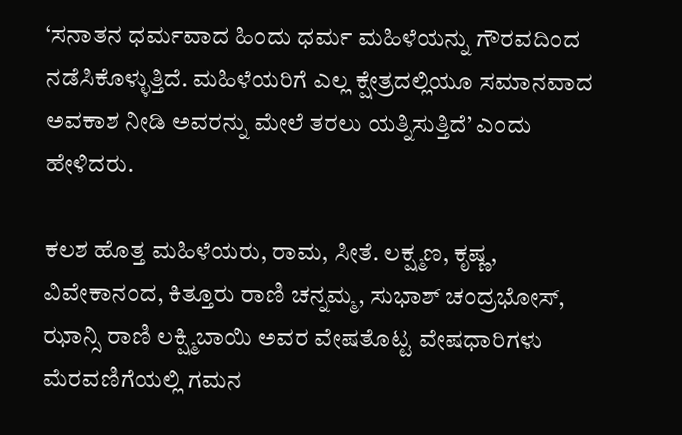‘ಸನಾತನ ಧರ್ಮವಾದ ಹಿಂದು ಧರ್ಮ ಮಹಿಳೆಯನ್ನು ಗೌರವದಿಂದ ನಡೆಸಿಕೊಳ್ಳುತ್ತಿದೆ. ಮಹಿಳೆಯರಿಗೆ ಎಲ್ಲ ಕ್ಷೇತ್ರದಲ್ಲಿಯೂ ಸಮಾನವಾದ ಅವಕಾಶ ನೀಡಿ ಅವರನ್ನು ಮೇಲೆ ತರಲು ಯತ್ನಿಸುತ್ತಿದೆ’ ಎಂದು ಹೇಳಿದರು.

ಕಲಶ ಹೊತ್ತ ಮಹಿಳೆಯರು, ರಾಮ, ಸೀತೆ. ಲಕ್ಷ್ಮಣ, ಕೃಷ್ಣ, ವಿವೇಕಾನಂದ, ಕಿತ್ತೂರು ರಾಣಿ ಚನ್ನಮ್ಮ, ಸುಭಾಶ್ ಚಂದ್ರಭೋಸ್, ಝಾನ್ಸಿ ರಾಣಿ ಲಕ್ಷ್ಮಿಬಾಯಿ ಅವರ ವೇಷತೊಟ್ಟ ವೇಷಧಾರಿಗಳು ಮೆರವಣಿಗೆಯಲ್ಲಿ ಗಮನ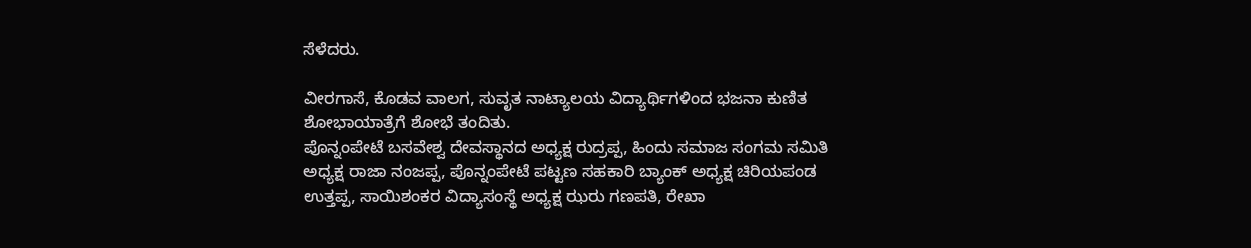ಸೆಳೆದರು.

ವೀರಗಾಸೆ, ಕೊಡವ ವಾಲಗ, ಸುವೃತ ನಾಟ್ಯಾಲಯ ವಿದ್ಯಾರ್ಥಿಗಳಿಂದ ಭಜನಾ ಕುಣಿತ ಶೋಭಾಯಾತ್ರೆಗೆ ಶೋಭೆ ತಂದಿತು.
ಪೊನ್ನಂಪೇಟೆ ಬಸವೇಶ್ವ ದೇವಸ್ಥಾನದ ಅಧ್ಯಕ್ಷ ರುದ್ರಪ್ಪ, ಹಿಂದು ಸಮಾಜ ಸಂಗಮ ಸಮಿತಿ ಅಧ್ಯಕ್ಷ ರಾಜಾ ನಂಜಪ್ಪ, ಪೊನ್ನಂಪೇಟೆ ಪಟ್ಟಣ ಸಹಕಾರಿ ಬ್ಯಾಂಕ್ ಅಧ್ಯಕ್ಷ ಚಿರಿಯಪಂಡ ಉತ್ತಪ್ಪ, ಸಾಯಿಶಂಕರ ವಿದ್ಯಾಸಂಸ್ಥೆ ಅಧ್ಯಕ್ಷ ಝರು ಗಣಪತಿ, ರೇಖಾ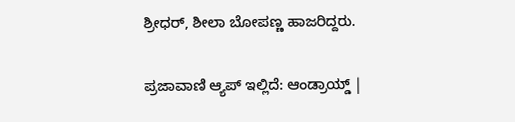ಶ್ರೀಧರ್, ಶೀಲಾ ಬೋಪಣ್ಣ ಹಾಜರಿದ್ದರು.

ಪ್ರಜಾವಾಣಿ ಆ್ಯಪ್ ಇಲ್ಲಿದೆ: ಆಂಡ್ರಾಯ್ಡ್ |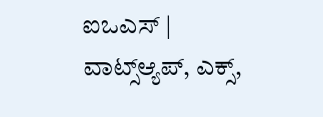ಐಒಎಸ್ | ವಾಟ್ಸ್ಆ್ಯಪ್, ಎಕ್ಸ್,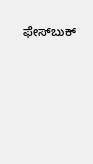ಫೇಸ್‌ಬುಕ್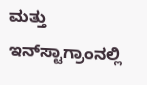ಮತ್ತು ಇನ್‌ಸ್ಟಾಗ್ರಾಂನಲ್ಲಿ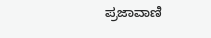ಪ್ರಜಾವಾಣಿ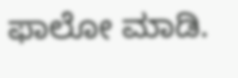ಫಾಲೋ ಮಾಡಿ.